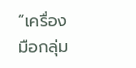“เครื่องมือกลุ่ม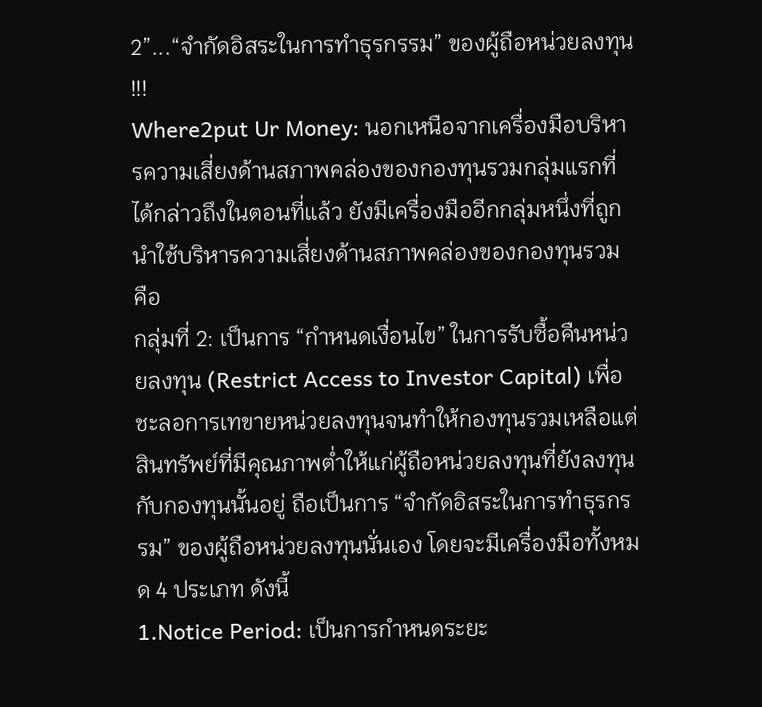2”...“จำกัดอิสระในการทำธุรกรรม” ของผู้ถือหน่วยลงทุน !!!
Where2put Ur Money: นอกเหนือจากเครื่องมือบริหารความเสี่ยงด้านสภาพคล่องของกองทุนรวมกลุ่มแรกที่ได้กล่าวถึงในตอนที่แล้ว ยังมีเครื่องมืออีกกลุ่มหนึ่งที่ถูกนำใช้บริหารความเสี่ยงด้านสภาพคล่องของกองทุนรวม คือ
กลุ่มที่ 2: เป็นการ “กำหนดเงื่อนไข” ในการรับซื้อคืนหน่วยลงทุน (Restrict Access to Investor Capital) เพื่อชะลอการเทขายหน่วยลงทุนจนทำให้กองทุนรวมเหลือแต่สินทรัพย์ที่มีคุณภาพต่ำให้แก่ผู้ถือหน่วยลงทุนที่ยังลงทุนกับกองทุนนั้นอยู่ ถือเป็นการ “จำกัดอิสระในการทำธุรกรรม” ของผู้ถือหน่วยลงทุนนั่นเอง โดยจะมีเครื่องมือทั้งหมด 4 ประเภท ดังนี้
1.Notice Period: เป็นการกำหนดระยะ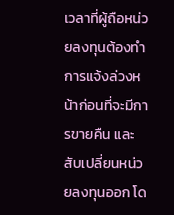เวลาที่ผู้ถือหน่วยลงทุนต้องทำการแจ้งล่วงหน้าก่อนที่จะมีการขายคืน และสับเปลี่ยนหน่วยลงทุนออก โด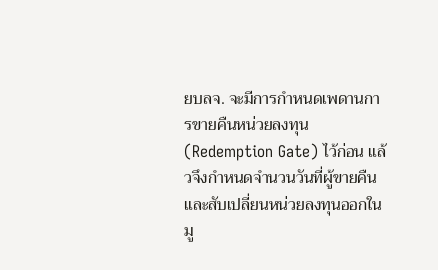ยบลจ. จะมีการกำหนดเพดานการขายคืนหน่วยลงทุน (Redemption Gate) ไว้ก่อน แล้วจึงกำหนดจำนวนวันที่ผู้ขายคืน และสับเปลี่ยนหน่วยลงทุนออกในมู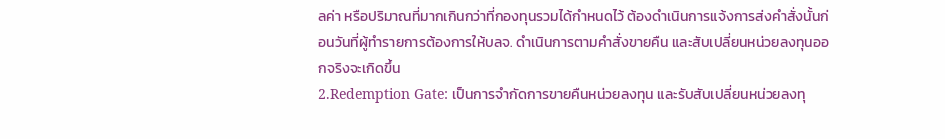ลค่า หรือปริมาณที่มากเกินกว่าที่กองทุนรวมได้กำหนดไว้ ต้องดำเนินการแจ้งการส่งคำสั่งนั้นก่อนวันที่ผู้ทำรายการต้องการให้บลจ. ดำเนินการตามคำสั่งขายคืน และสับเปลี่ยนหน่วยลงทุนออกจริงจะเกิดขึ้น
2.Redemption Gate: เป็นการจำกัดการขายคืนหน่วยลงทุน และรับสับเปลี่ยนหน่วยลงทุ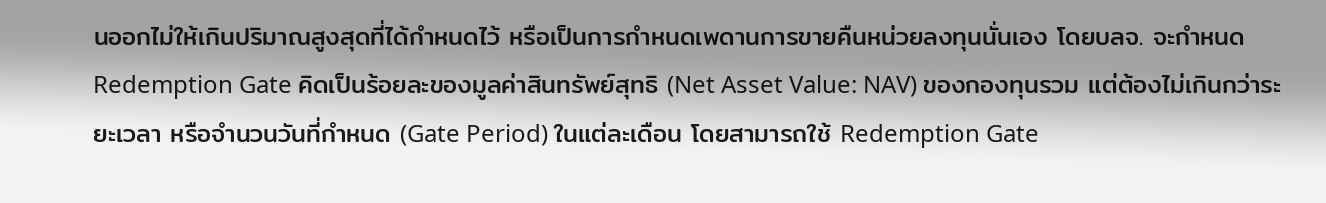นออกไม่ให้เกินปริมาณสูงสุดที่ได้กำหนดไว้ หรือเป็นการกำหนดเพดานการขายคืนหน่วยลงทุนนั่นเอง โดยบลจ. จะกำหนด Redemption Gate คิดเป็นร้อยละของมูลค่าสินทรัพย์สุทธิ (Net Asset Value: NAV) ของกองทุนรวม แต่ต้องไม่เกินกว่าระยะเวลา หรือจำนวนวันที่กำหนด (Gate Period) ในแต่ละเดือน โดยสามารถใช้ Redemption Gate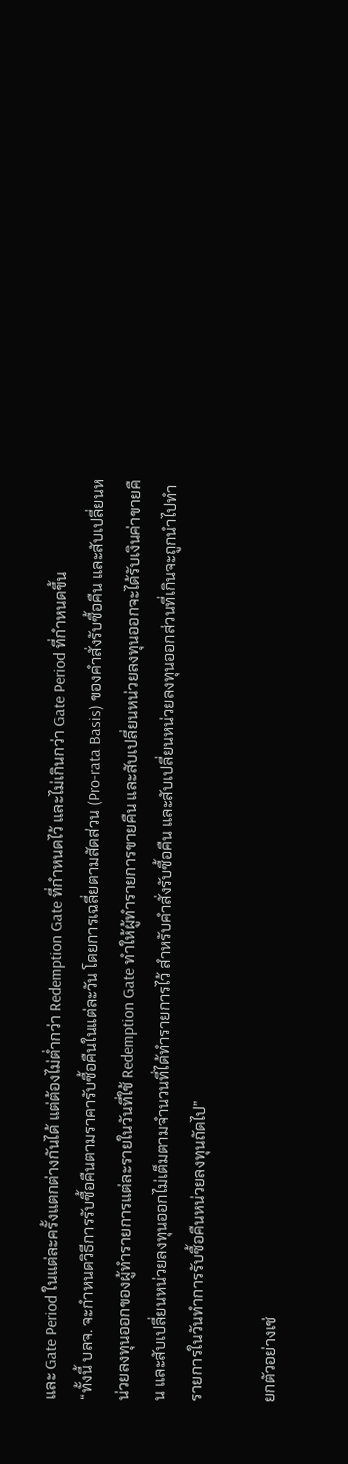และ Gate Period ในแต่ละครั้งแตกต่างกันได้ แต่ต้องไม่ต่ำกว่า Redemption Gate ที่กำหนดไว้ และไม่เกินกว่า Gate Period ที่กำหนดขึ้น
“ทั้งนี้ บลจ. จะกำหนดวิธีการรับซื้อคืนตามราคารับซื้อคืนในแต่ละวัน โดยการเฉลี่ยตามสัดส่วน (Pro-rata Basis) ของคำสั่งรับซื้อคืน และสับเปลี่ยนหน่วยลงทุนออกของผู้ทำรายการแต่ละรายในวันที่ใช้ Redemption Gate ทำให้ผู้ทำรายการขายคืน และสับเปลี่ยนหน่วยลงทุนออกจะได้รับเงินค่าขายคืน และสับเปลี่ยนหน่วยลงทุนออกไม่เต็มตามจำนวนที่ได้ทำรายการไว้ สำหรับคำสั่งรับซื้อคืน และสับเปลี่ยนหน่วยลงทุนออกส่วนที่เกินจะถูกนำไปทำรายการในวันทำการรับซื้อคืนหน่วยลงทุนถัดไป”

ยกตัวอย่างเช่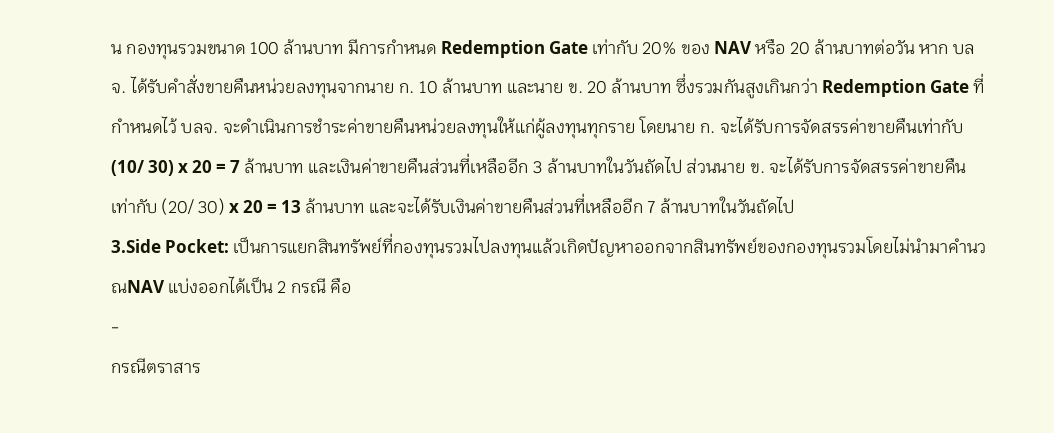น กองทุนรวมขนาด 100 ล้านบาท มีการกำหนด Redemption Gate เท่ากับ 20% ของ NAV หรือ 20 ล้านบาทต่อวัน หาก บลจ. ได้รับคำสั่งขายคืนหน่วยลงทุนจากนาย ก. 10 ล้านบาท และนาย ข. 20 ล้านบาท ซึ่งรวมกันสูงเกินกว่า Redemption Gate ที่กำหนดไว้ บลจ. จะดำเนินการชำระค่าขายคืนหน่วยลงทุนให้แก่ผู้ลงทุนทุกราย โดยนาย ก. จะได้รับการจัดสรรค่าขายคืนเท่ากับ (10/ 30) x 20 = 7 ล้านบาท และเงินค่าขายคืนส่วนที่เหลืออีก 3 ล้านบาทในวันถัดไป ส่วนนาย ข. จะได้รับการจัดสรรค่าขายคืนเท่ากับ (20/ 30) x 20 = 13 ล้านบาท และจะได้รับเงินค่าขายคืนส่วนที่เหลืออีก 7 ล้านบาทในวันถัดไป
3.Side Pocket: เป็นการแยกสินทรัพย์ที่กองทุนรวมไปลงทุนแล้วเกิดปัญหาออกจากสินทรัพย์ของกองทุนรวมโดยไม่นำมาคำนวณNAV แบ่งออกได้เป็น 2 กรณี คือ
-
กรณีตราสาร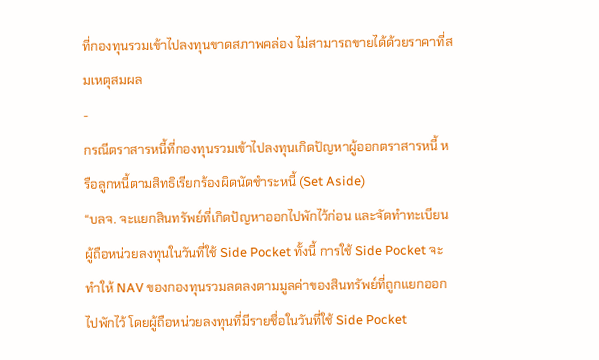ที่กองทุนรวมเข้าไปลงทุนขาดสภาพคล่อง ไม่สามารถขายได้ด้วยราคาที่สมเหตุสมผล
-
กรณีตราสารหนี้ที่กองทุนรวมเข้าไปลงทุนเกิดปัญหาผู้ออกตราสารหนี้ หรือลูกหนี้ตามสิทธิเรียกร้องผิดนัดชำระหนี้ (Set Aside)
“บลจ. จะแยกสินทรัพย์ที่เกิดปัญหาออกไปพักไว้ก่อน และจัดทำทะเบียนผู้ถือหน่วยลงทุนในวันที่ใช้ Side Pocket ทั้งนี้ การใช้ Side Pocket จะทำให้ NAV ของกองทุนรวมลดลงตามมูลค่าของสินทรัพย์ที่ถูกแยกออกไปพักไว้ โดยผู้ถือหน่วยลงทุนที่มีรายชื่อในวันที่ใช้ Side Pocket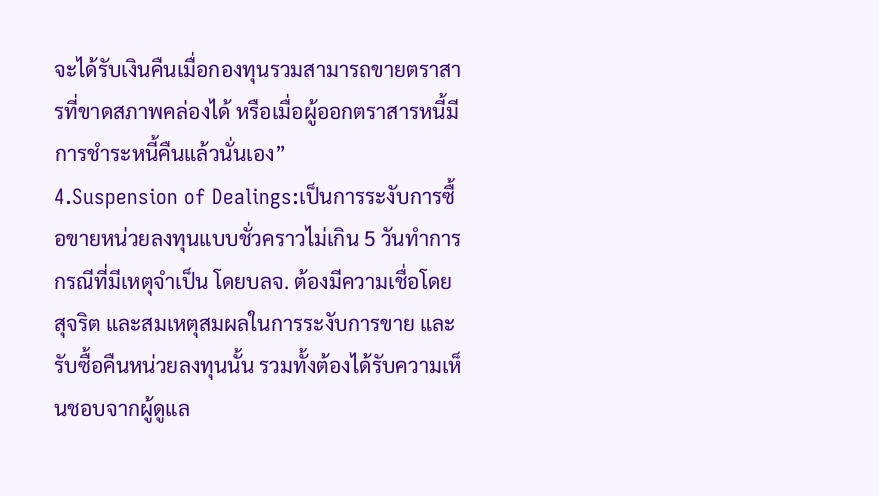จะได้รับเงินคืนเมื่อกองทุนรวมสามารถขายตราสารที่ขาดสภาพคล่องได้ หรือเมื่อผู้ออกตราสารหนี้มีการชำระหนี้คืนแล้วนั่นเอง”
4.Suspension of Dealings:เป็นการระงับการซื้อขายหน่วยลงทุนแบบชั่วคราวไม่เกิน 5 วันทำการ กรณีที่มีเหตุจำเป็น โดยบลจ. ต้องมีความเชื่อโดยสุจริต และสมเหตุสมผลในการระงับการขาย และรับซื้อคืนหน่วยลงทุนนั้น รวมทั้งต้องได้รับความเห็นชอบจากผู้ดูแล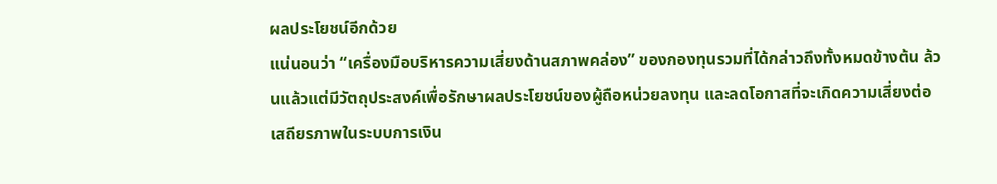ผลประโยชน์อีกด้วย
แน่นอนว่า “เครื่องมือบริหารความเสี่ยงด้านสภาพคล่อง” ของกองทุนรวมที่ได้กล่าวถึงทั้งหมดข้างต้น ล้วนแล้วแต่มีวัตถุประสงค์เพื่อรักษาผลประโยชน์ของผู้ถือหน่วยลงทุน และลดโอกาสที่จะเกิดความเสี่ยงต่อเสถียรภาพในระบบการเงิน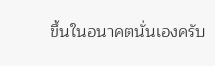ขึ้นในอนาคตนั่นเองครับ